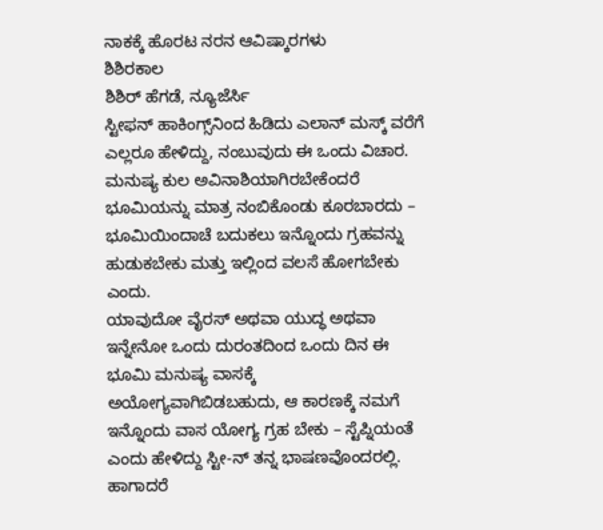ನಾಕಕ್ಕೆ ಹೊರಟ ನರನ ಆವಿಷ್ಕಾರಗಳು
ಶಿಶಿರಕಾಲ
ಶಿಶಿರ್‌ ಹೆಗಡೆ, ನ್ಯೂಜೆರ್ಸಿ
ಸ್ಟೀಫನ್ ಹಾಕಿಂಗ್ಸ್‌ನಿಂದ ಹಿಡಿದು ಎಲಾನ್ ಮಸ್ಕ್ ವರೆಗೆ ಎಲ್ಲರೂ ಹೇಳಿದ್ದು, ನಂಬುವುದು ಈ ಒಂದು ವಿಚಾರ. ಮನುಷ್ಯ ಕುಲ ಅವಿನಾಶಿಯಾಗಿರಬೇಕೆಂದರೆ ಭೂಮಿಯನ್ನು ಮಾತ್ರ ನಂಬಿಕೊಂಡು ಕೂರಬಾರದು – ಭೂಮಿಯಿಂದಾಚೆ ಬದುಕಲು ಇನ್ನೊಂದು ಗ್ರಹವನ್ನು ಹುಡುಕಬೇಕು ಮತ್ತು ಇಲ್ಲಿಂದ ವಲಸೆ ಹೋಗಬೇಕು ಎಂದು.
ಯಾವುದೋ ವೈರಸ್ ಅಥವಾ ಯುದ್ಧ ಅಥವಾ ಇನ್ನೇನೋ ಒಂದು ದುರಂತದಿಂದ ಒಂದು ದಿನ ಈ ಭೂಮಿ ಮನುಷ್ಯ ವಾಸಕ್ಕೆ ಅಯೋಗ್ಯವಾಗಿಬಿಡಬಹುದು, ಆ ಕಾರಣಕ್ಕೆ ನಮಗೆ ಇನ್ನೊಂದು ವಾಸ ಯೋಗ್ಯ ಗ್ರಹ ಬೇಕು – ಸ್ಟೆಪ್ನಿಯಂತೆ ಎಂದು ಹೇಳಿದ್ದು ಸ್ಟೀ-ನ್ ತನ್ನ ಭಾಷಣವೊಂದರಲ್ಲಿ. ಹಾಗಾದರೆ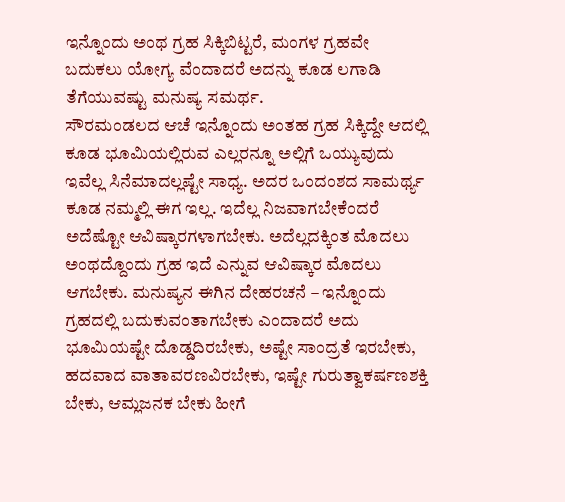ಇನ್ನೊಂದು ಅಂಥ ಗ್ರಹ ಸಿಕ್ಕಿಬಿಟ್ಟರೆ, ಮಂಗಳ ಗ್ರಹವೇ ಬದುಕಲು ಯೋಗ್ಯ ವೆಂದಾದರೆ ಅದನ್ನು ಕೂಡ ಲಗಾಡಿ ತೆಗೆಯುವಷ್ಟು ಮನುಷ್ಯ ಸಮರ್ಥ.
ಸೌರಮಂಡಲದ ಆಚೆ ಇನ್ನೊಂದು ಅಂತಹ ಗ್ರಹ ಸಿಕ್ಕಿದ್ದೇ ಆದಲ್ಲಿ ಕೂಡ ಭೂಮಿಯಲ್ಲಿರುವ ಎಲ್ಲರನ್ನೂ ಅಲ್ಲಿಗೆ ಒಯ್ಯುವುದು ಇವೆಲ್ಲ ಸಿನೆಮಾದಲ್ಲಷ್ಟೇ ಸಾಧ್ಯ. ಅದರ ಒಂದಂಶದ ಸಾಮರ್ಥ್ಯ ಕೂಡ ನಮ್ಮಲ್ಲಿ ಈಗ ಇಲ್ಲ. ಇದೆಲ್ಲ ನಿಜವಾಗಬೇಕೆಂದರೆ ಅದೆಷ್ಟೋ ಆವಿಷ್ಕಾರಗಳಾಗಬೇಕು. ಅದೆಲ್ಲದಕ್ಕಿಂತ ಮೊದಲು ಅಂಥದ್ದೊಂದು ಗ್ರಹ ಇದೆ ಎನ್ನುವ ಆವಿಷ್ಕಾರ ಮೊದಲು ಆಗಬೇಕು. ಮನುಷ್ಯನ ಈಗಿನ ದೇಹರಚನೆ – ಇನ್ನೊಂದು ಗ್ರಹದಲ್ಲಿ ಬದುಕುವಂತಾಗಬೇಕು ಎಂದಾದರೆ ಅದು ಭೂಮಿಯಷ್ಟೇ ದೊಡ್ಡದಿರಬೇಕು, ಅಷ್ಟೇ ಸಾಂದ್ರತೆ ಇರಬೇಕು, ಹದವಾದ ವಾತಾವರಣವಿರಬೇಕು, ಇಷ್ಟೇ ಗುರುತ್ವಾಕರ್ಷಣಶಕ್ತಿ ಬೇಕು, ಆಮ್ಲಜನಕ ಬೇಕು ಹೀಗೆ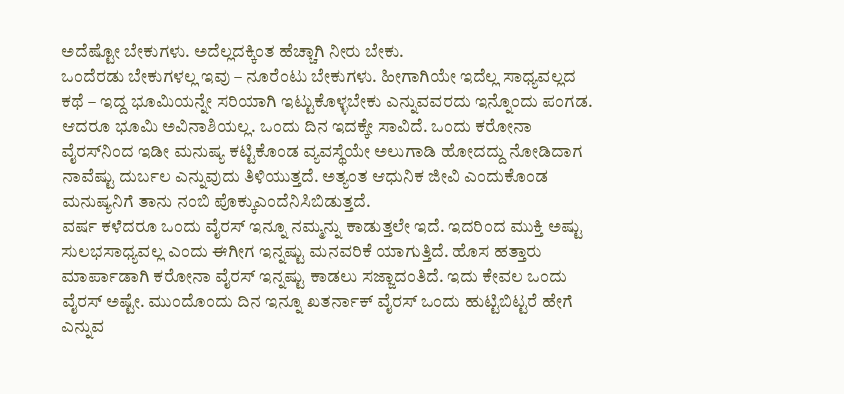ಅದೆಷ್ಟೋ ಬೇಕುಗಳು. ಅದೆಲ್ಲದಕ್ಕಿಂತ ಹೆಚ್ಚಾಗಿ ನೀರು ಬೇಕು.
ಒಂದೆರಡು ಬೇಕುಗಳಲ್ಲ ಇವು – ನೂರೆಂಟು ಬೇಕುಗಳು. ಹೀಗಾಗಿಯೇ ಇದೆಲ್ಲ ಸಾಧ್ಯವಲ್ಲದ ಕಥೆ – ಇದ್ದ ಭೂಮಿಯನ್ನೇ ಸರಿಯಾಗಿ ಇಟ್ಟುಕೊಳ್ಳಬೇಕು ಎನ್ನುವವರದು ಇನ್ನೊಂದು ಪಂಗಡ. ಆದರೂ ಭೂಮಿ ಅವಿನಾಶಿಯಲ್ಲ. ಒಂದು ದಿನ ಇದಕ್ಕೇ ಸಾವಿದೆ. ಒಂದು ಕರೋನಾ ವೈರಸ್‌ನಿಂದ ಇಡೀ ಮನುಷ್ಯ ಕಟ್ಟಿಕೊಂಡ ವ್ಯವಸ್ಥೆಯೇ ಅಲುಗಾಡಿ ಹೋದದ್ದು ನೋಡಿದಾಗ ನಾವೆಷ್ಟು ದುರ್ಬಲ ಎನ್ನುವುದು ತಿಳಿಯುತ್ತದೆ. ಅತ್ಯಂತ ಆಧುನಿಕ ಜೀವಿ ಎಂದುಕೊಂಡ ಮನುಷ್ಯನಿಗೆ ತಾನು ನಂಬಿ ಪೊಕ್ಕುಎಂದೆನಿಸಿಬಿಡುತ್ತದೆ.
ವರ್ಷ ಕಳೆದರೂ ಒಂದು ವೈರಸ್ ಇನ್ನೂ ನಮ್ಮನ್ನು ಕಾಡುತ್ತಲೇ ಇದೆ. ಇದರಿಂದ ಮುಕ್ತಿ ಅಷ್ಟು ಸುಲಭಸಾಧ್ಯವಲ್ಲ ಎಂದು ಈಗೀಗ ಇನ್ನಷ್ಟು ಮನವರಿಕೆ ಯಾಗುತ್ತಿದೆ. ಹೊಸ ಹತ್ತಾರು ಮಾರ್ಪಾಡಾಗಿ ಕರೋನಾ ವೈರಸ್ ಇನ್ನಷ್ಟು ಕಾಡಲು ಸಜ್ಜಾದಂತಿದೆ. ಇದು ಕೇವಲ ಒಂದು ವೈರಸ್ ಅಷ್ಟೇ. ಮುಂದೊಂದು ದಿನ ಇನ್ನೂ ಖತರ್ನಾಕ್ ವೈರಸ್ ಒಂದು ಹುಟ್ಟಿಬಿಟ್ಟರೆ ಹೇಗೆ ಎನ್ನುವ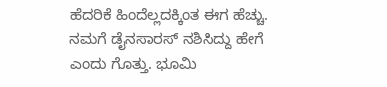ಹೆದರಿಕೆ ಹಿಂದೆಲ್ಲದಕ್ಕಿಂತ ಈಗ ಹೆಚ್ಚು. ನಮಗೆ ಡೈನಸಾರಸ್ ನಶಿಸಿದ್ದು ಹೇಗೆ ಎಂದು ಗೊತ್ತು. ಭೂಮಿ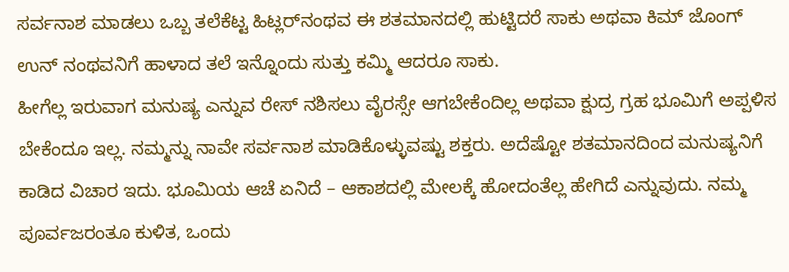ಸರ್ವನಾಶ ಮಾಡಲು ಒಬ್ಬ ತಲೆಕೆಟ್ಟ ಹಿಟ್ಲರ್‌ನಂಥವ ಈ ಶತಮಾನದಲ್ಲಿ ಹುಟ್ಟಿದರೆ ಸಾಕು ಅಥವಾ ಕಿಮ್ ಜೊಂಗ್ ಉನ್ ನಂಥವನಿಗೆ ಹಾಳಾದ ತಲೆ ಇನ್ನೊಂದು ಸುತ್ತು ಕಮ್ಮಿ ಆದರೂ ಸಾಕು.
ಹೀಗೆಲ್ಲ ಇರುವಾಗ ಮನುಷ್ಯ ಎನ್ನುವ ರೇಸ್ ನಶಿಸಲು ವೈರಸ್ಸೇ ಆಗಬೇಕೆಂದಿಲ್ಲ ಅಥವಾ ಕ್ಷುದ್ರ ಗ್ರಹ ಭೂಮಿಗೆ ಅಪ್ಪಳಿಸ ಬೇಕೆಂದೂ ಇಲ್ಲ. ನಮ್ಮನ್ನು ನಾವೇ ಸರ್ವನಾಶ ಮಾಡಿಕೊಳ್ಳುವಷ್ಟು ಶಕ್ತರು. ಅದೆಷ್ಟೋ ಶತಮಾನದಿಂದ ಮನುಷ್ಯನಿಗೆ ಕಾಡಿದ ವಿಚಾರ ಇದು. ಭೂಮಿಯ ಆಚೆ ಏನಿದೆ – ಆಕಾಶದಲ್ಲಿ ಮೇಲಕ್ಕೆ ಹೋದಂತೆಲ್ಲ ಹೇಗಿದೆ ಎನ್ನುವುದು. ನಮ್ಮ ಪೂರ್ವಜರಂತೂ ಕುಳಿತ, ಒಂದು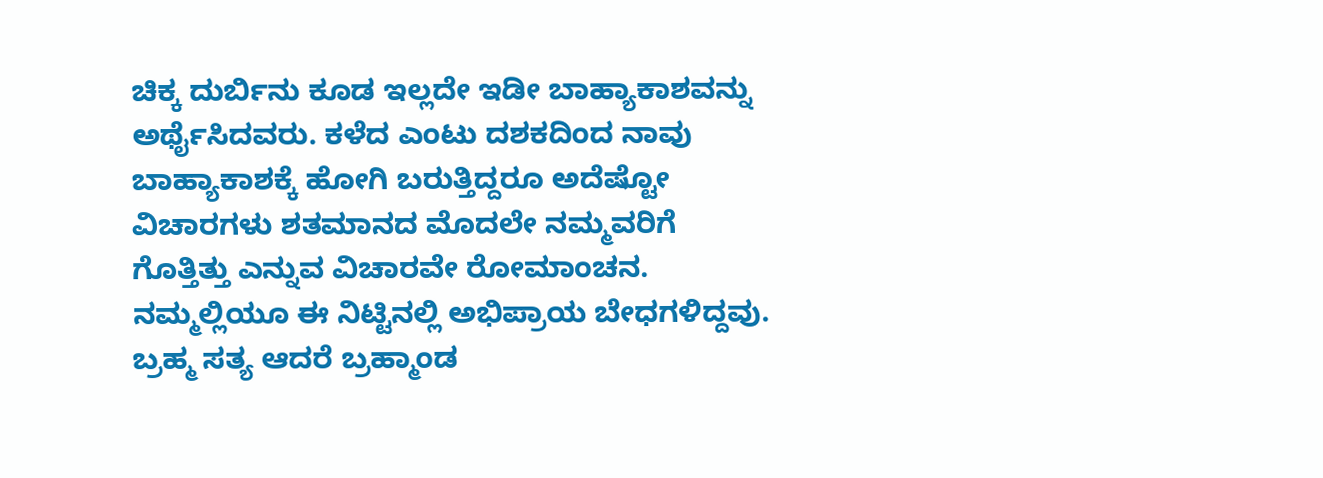ಚಿಕ್ಕ ದುರ್ಬಿನು ಕೂಡ ಇಲ್ಲದೇ ಇಡೀ ಬಾಹ್ಯಾಕಾಶವನ್ನು ಅರ್ಥೈಸಿದವರು. ಕಳೆದ ಎಂಟು ದಶಕದಿಂದ ನಾವು ಬಾಹ್ಯಾಕಾಶಕ್ಕೆ ಹೋಗಿ ಬರುತ್ತಿದ್ದರೂ ಅದೆಷ್ಟೋ ವಿಚಾರಗಳು ಶತಮಾನದ ಮೊದಲೇ ನಮ್ಮವರಿಗೆ ಗೊತ್ತಿತ್ತು ಎನ್ನುವ ವಿಚಾರವೇ ರೋಮಾಂಚನ.
ನಮ್ಮಲ್ಲಿಯೂ ಈ ನಿಟ್ಟಿನಲ್ಲಿ ಅಭಿಪ್ರಾಯ ಬೇಧಗಳಿದ್ದವು. ಬ್ರಹ್ಮ ಸತ್ಯ ಆದರೆ ಬ್ರಹ್ಮಾಂಡ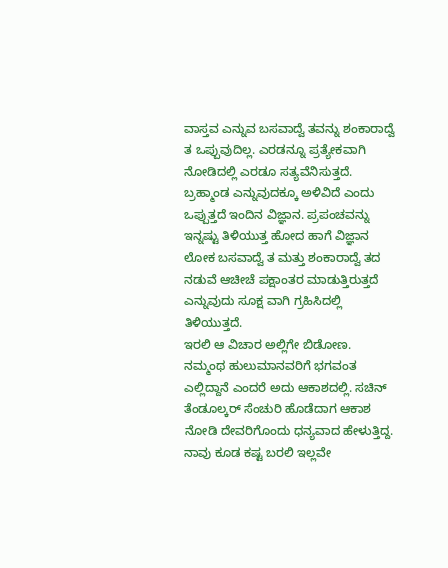ವಾಸ್ತವ ಎನ್ನುವ ಬಸವಾದ್ವೆ ತವನ್ನು ಶಂಕಾರಾದ್ವೆ ತ ಒಪ್ಪುವುದಿಲ್ಲ. ಎರಡನ್ನೂ ಪ್ರತ್ಯೇಕವಾಗಿ ನೋಡಿದಲ್ಲಿ ಎರಡೂ ಸತ್ಯವೆನಿಸುತ್ತದೆ. ಬ್ರಹ್ಮಾಂಡ ಎನ್ನುವುದಕ್ಕೂ ಅಳಿವಿದೆ ಎಂದು ಒಪ್ಪುತ್ತದೆ ಇಂದಿನ ವಿಜ್ಞಾನ. ಪ್ರಪಂಚವನ್ನು ಇನ್ನಷ್ಟು ತಿಳಿಯುತ್ತ ಹೋದ ಹಾಗೆ ವಿಜ್ಞಾನ ಲೋಕ ಬಸವಾದ್ವೆ ತ ಮತ್ತು ಶಂಕಾರಾದ್ವೆ ತದ ನಡುವೆ ಆಚೀಚೆ ಪಕ್ಷಾಂತರ ಮಾಡುತ್ತಿರುತ್ತದೆ ಎನ್ನುವುದು ಸೂಕ್ಷ ವಾಗಿ ಗ್ರಹಿಸಿದಲ್ಲಿ ತಿಳಿಯುತ್ತದೆ.
ಇರಲಿ ಆ ವಿಚಾರ ಅಲ್ಲಿಗೇ ಬಿಡೋಣ. ನಮ್ಮಂಥ ಹುಲುಮಾನವರಿಗೆ ಭಗವಂತ ಎಲ್ಲಿದ್ದಾನೆ ಎಂದರೆ ಅದು ಆಕಾಶದಲ್ಲಿ. ಸಚಿನ್ ತೆಂಡೂಲ್ಕರ್ ಸೆಂಚುರಿ ಹೊಡೆದಾಗ ಆಕಾಶ ನೋಡಿ ದೇವರಿಗೊಂದು ಧನ್ಯವಾದ ಹೇಳುತ್ತಿದ್ದ. ನಾವು ಕೂಡ ಕಷ್ಟ ಬರಲಿ ಇಲ್ಲವೇ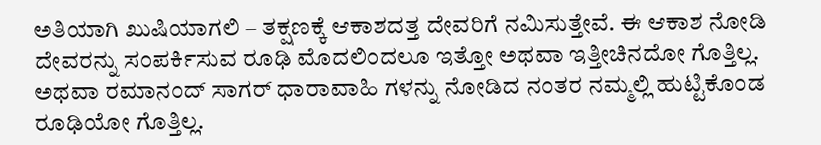ಅತಿಯಾಗಿ ಖುಷಿಯಾಗಲಿ – ತಕ್ಷಣಕ್ಕೆ ಆಕಾಶದತ್ತ ದೇವರಿಗೆ ನಮಿಸುತ್ತೇವೆ. ಈ ಆಕಾಶ ನೋಡಿ ದೇವರನ್ನು ಸಂಪರ್ಕಿಸುವ ರೂಢಿ ಮೊದಲಿಂದಲೂ ಇತ್ತೋ ಅಥವಾ ಇತ್ತೀಚಿನದೋ ಗೊತ್ತಿಲ್ಲ. ಅಥವಾ ರಮಾನಂದ್ ಸಾಗರ್ ಧಾರಾವಾಹಿ ಗಳನ್ನು ನೋಡಿದ ನಂತರ ನಮ್ಮಲ್ಲಿ ಹುಟ್ಟಿಕೊಂಡ ರೂಢಿಯೋ ಗೊತ್ತಿಲ್ಲ.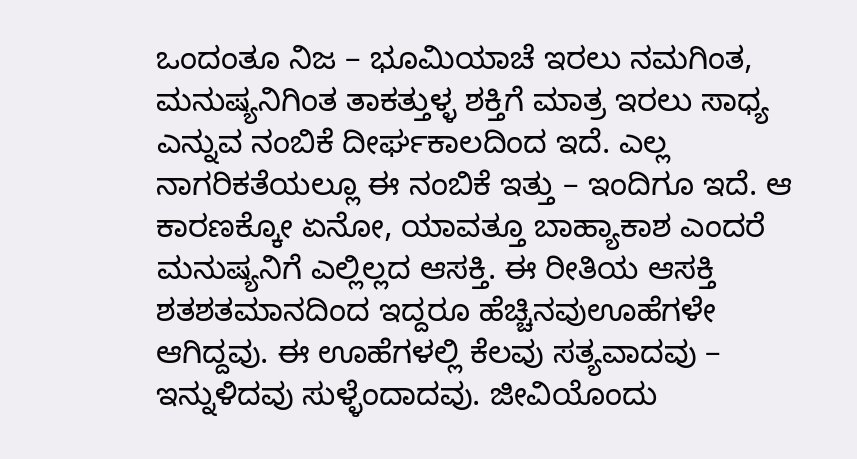ಒಂದಂತೂ ನಿಜ – ಭೂಮಿಯಾಚೆ ಇರಲು ನಮಗಿಂತ, ಮನುಷ್ಯನಿಗಿಂತ ತಾಕತ್ತುಳ್ಳ ಶಕ್ತಿಗೆ ಮಾತ್ರ ಇರಲು ಸಾಧ್ಯ ಎನ್ನುವ ನಂಬಿಕೆ ದೀರ್ಘಕಾಲದಿಂದ ಇದೆ. ಎಲ್ಲ ನಾಗರಿಕತೆಯಲ್ಲೂ ಈ ನಂಬಿಕೆ ಇತ್ತು – ಇಂದಿಗೂ ಇದೆ. ಆ ಕಾರಣಕ್ಕೋ ಏನೋ, ಯಾವತ್ತೂ ಬಾಹ್ಯಾಕಾಶ ಎಂದರೆ ಮನುಷ್ಯನಿಗೆ ಎಲ್ಲಿಲ್ಲದ ಆಸಕ್ತಿ. ಈ ರೀತಿಯ ಆಸಕ್ತಿ ಶತಶತಮಾನದಿಂದ ಇದ್ದರೂ ಹೆಚ್ಚಿನವುಊಹೆಗಳೇ ಆಗಿದ್ದವು. ಈ ಊಹೆಗಳಲ್ಲಿ ಕೆಲವು ಸತ್ಯವಾದವು – ಇನ್ನುಳಿದವು ಸುಳ್ಳೆಂದಾದವು. ಜೀವಿಯೊಂದು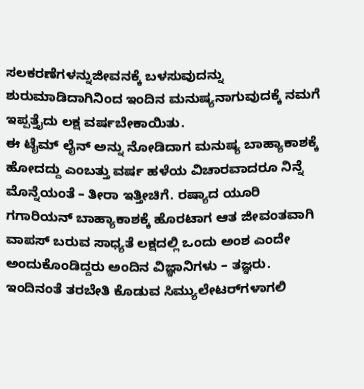ಸಲಕರಣೆಗಳನ್ನುಜೀವನಕ್ಕೆ ಬಳಸುವುದನ್ನು ಶುರುಮಾಡಿದಾಗಿನಿಂದ ಇಂದಿನ ಮನುಷ್ಯನಾಗುವುದಕ್ಕೆ ನಮಗೆ ಇಪ್ಪತ್ತೈದು ಲಕ್ಷ ವರ್ಷಬೇಕಾಯಿತು.
ಈ ಟೈಮ್ ಲೈನ್ ಅನ್ನು ನೋಡಿದಾಗ ಮನುಷ್ಯ ಬಾಹ್ಯಾಕಾಶಕ್ಕೆ ಹೋದದ್ದು ಎಂಬತ್ತು ವರ್ಷ ಹಳೆಯ ವಿಚಾರವಾದರೂ ನಿನ್ನೆ ಮೊನ್ನೆಯಂತೆ – ತೀರಾ ಇತ್ತೀಚಿಗೆ. ರಷ್ಯಾದ ಯೂರಿ ಗಗಾರಿಯನ್ ಬಾಹ್ಯಾಕಾಶಕ್ಕೆ ಹೊರಟಾಗ ಆತ ಜೀವಂತವಾಗಿ ವಾಪಸ್ ಬರುವ ಸಾಧ್ಯತೆ ಲಕ್ಷದಲ್ಲಿ ಒಂದು ಅಂಶ ಎಂದೇ ಅಂದುಕೊಂಡಿದ್ದರು ಅಂದಿನ ವಿಜ್ಞಾನಿಗಳು – ತಜ್ಞರು. ಇಂದಿನಂತೆ ತರಬೇತಿ ಕೊಡುವ ಸಿಮ್ಯುಲೇಟರ್‌ಗಳಾಗಲಿ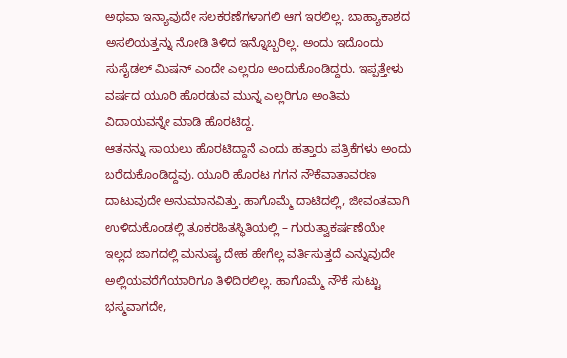ಅಥವಾ ಇನ್ಯಾವುದೇ ಸಲಕರಣೆಗಳಾಗಲಿ ಆಗ ಇರಲಿಲ್ಲ. ಬಾಹ್ಯಾಕಾಶದ ಅಸಲಿಯತ್ತನ್ನು ನೋಡಿ ತಿಳಿದ ಇನ್ನೊಬ್ಬರಿಲ್ಲ. ಅಂದು ಇದೊಂದು ಸುಸೈಡಲ್ ಮಿಷನ್ ಎಂದೇ ಎಲ್ಲರೂ ಅಂದುಕೊಂಡಿದ್ದರು. ಇಪ್ಪತ್ತೇಳು ವರ್ಷದ ಯೂರಿ ಹೊರಡುವ ಮುನ್ನ ಎಲ್ಲರಿಗೂ ಅಂತಿಮ ವಿದಾಯವನ್ನೇ ಮಾಡಿ ಹೊರಟಿದ್ದ.
ಆತನನ್ನು ಸಾಯಲು ಹೊರಟಿದ್ದಾನೆ ಎಂದು ಹತ್ತಾರು ಪತ್ರಿಕೆಗಳು ಅಂದು ಬರೆದುಕೊಂಡಿದ್ದವು. ಯೂರಿ ಹೊರಟ ಗಗನ ನೌಕೆವಾತಾವರಣ ದಾಟುವುದೇ ಅನುಮಾನವಿತ್ತು. ಹಾಗೊಮ್ಮೆ ದಾಟಿದಲ್ಲಿ, ಜೀವಂತವಾಗಿ ಉಳಿದುಕೊಂಡಲ್ಲಿ ತೂಕರಹಿತಸ್ಥಿತಿಯಲ್ಲಿ – ಗುರುತ್ವಾಕರ್ಷಣೆಯೇ ಇಲ್ಲದ ಜಾಗದಲ್ಲಿ ಮನುಷ್ಯ ದೇಹ ಹೇಗೆಲ್ಲ ವರ್ತಿಸುತ್ತದೆ ಎನ್ನುವುದೇ ಅಲ್ಲಿಯವರೆಗೆಯಾರಿಗೂ ತಿಳಿದಿರಲಿಲ್ಲ. ಹಾಗೊಮ್ಮೆ ನೌಕೆ ಸುಟ್ಟು ಭಸ್ಮವಾಗದೇ,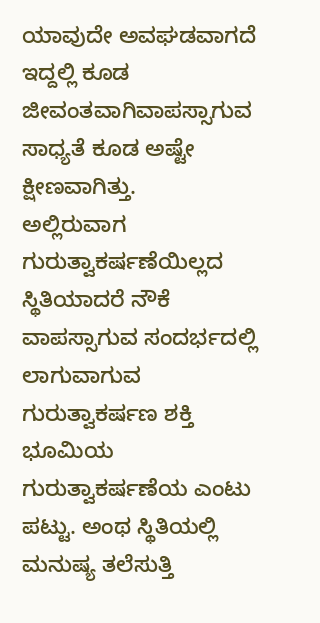ಯಾವುದೇ ಅವಘಡವಾಗದೆ ಇದ್ದಲ್ಲಿ ಕೂಡ ಜೀವಂತವಾಗಿವಾಪಸ್ಸಾಗುವ ಸಾಧ್ಯತೆ ಕೂಡ ಅಷ್ಟೇ ಕ್ಷೀಣವಾಗಿತ್ತು.
ಅಲ್ಲಿರುವಾಗ ಗುರುತ್ವಾಕರ್ಷಣೆಯಿಲ್ಲದ ಸ್ಥಿತಿಯಾದರೆ ನೌಕೆ ವಾಪಸ್ಸಾಗುವ ಸಂದರ್ಭದಲ್ಲಿ ಲಾಗುವಾಗುವ ಗುರುತ್ವಾಕರ್ಷಣ ಶಕ್ತಿ ಭೂಮಿಯ ಗುರುತ್ವಾಕರ್ಷಣೆಯ ಎಂಟು ಪಟ್ಟು. ಅಂಥ ಸ್ಥಿತಿಯಲ್ಲಿ ಮನುಷ್ಯ ತಲೆಸುತ್ತಿ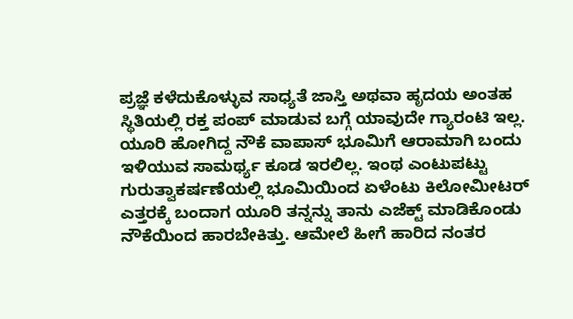ಪ್ರಜ್ಞೆ ಕಳೆದುಕೊಳ್ಳುವ ಸಾಧ್ಯತೆ ಜಾಸ್ತಿ ಅಥವಾ ಹೃದಯ ಅಂತಹ ಸ್ಥಿತಿಯಲ್ಲಿ ರಕ್ತ ಪಂಪ್ ಮಾಡುವ ಬಗ್ಗೆ ಯಾವುದೇ ಗ್ಯಾರಂಟಿ ಇಲ್ಲ. ಯೂರಿ ಹೋಗಿದ್ದ ನೌಕೆ ವಾಪಾಸ್ ಭೂಮಿಗೆ ಆರಾಮಾಗಿ ಬಂದು ಇಳಿಯುವ ಸಾಮರ್ಥ್ಯ ಕೂಡ ಇರಲಿಲ್ಲ. ಇಂಥ ಎಂಟುಪಟ್ಟು ಗುರುತ್ವಾಕರ್ಷಣೆಯಲ್ಲಿ ಭೂಮಿಯಿಂದ ಏಳೆಂಟು ಕಿಲೋಮೀಟರ್ ಎತ್ತರಕ್ಕೆ ಬಂದಾಗ ಯೂರಿ ತನ್ನನ್ನು ತಾನು ಎಜೆಕ್ಟ್ ಮಾಡಿಕೊಂಡು ನೌಕೆಯಿಂದ ಹಾರಬೇಕಿತ್ತು. ಆಮೇಲೆ ಹೀಗೆ ಹಾರಿದ ನಂತರ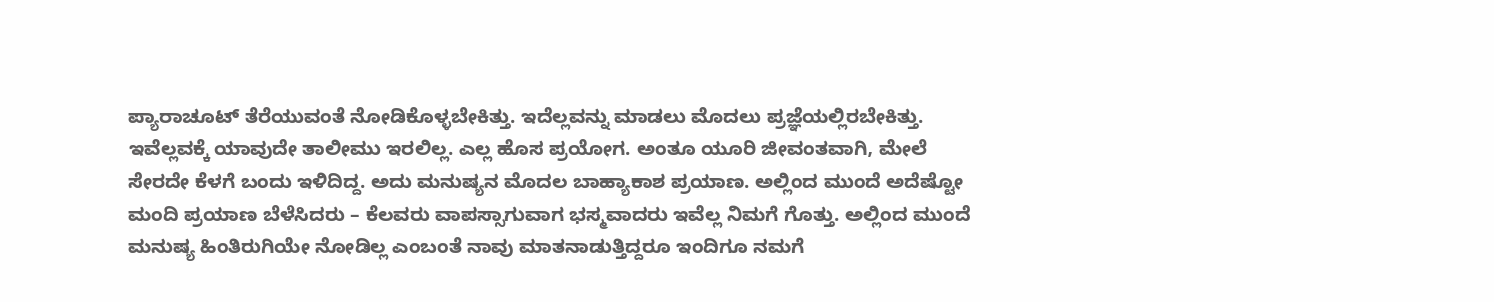ಪ್ಯಾರಾಚೂಟ್ ತೆರೆಯುವಂತೆ ನೋಡಿಕೊಳ್ಳಬೇಕಿತ್ತು. ಇದೆಲ್ಲವನ್ನು ಮಾಡಲು ಮೊದಲು ಪ್ರಜ್ಞೆಯಲ್ಲಿರಬೇಕಿತ್ತು.
ಇವೆಲ್ಲವಕ್ಕೆ ಯಾವುದೇ ತಾಲೀಮು ಇರಲಿಲ್ಲ. ಎಲ್ಲ ಹೊಸ ಪ್ರಯೋಗ. ಅಂತೂ ಯೂರಿ ಜೀವಂತವಾಗಿ, ಮೇಲೆ ಸೇರದೇ ಕೆಳಗೆ ಬಂದು ಇಳಿದಿದ್ದ. ಅದು ಮನುಷ್ಯನ ಮೊದಲ ಬಾಹ್ಯಾಕಾಶ ಪ್ರಯಾಣ. ಅಲ್ಲಿಂದ ಮುಂದೆ ಅದೆಷ್ಟೋ ಮಂದಿ ಪ್ರಯಾಣ ಬೆಳೆಸಿದರು – ಕೆಲವರು ವಾಪಸ್ಸಾಗುವಾಗ ಭಸ್ಮವಾದರು ಇವೆಲ್ಲ ನಿಮಗೆ ಗೊತ್ತು. ಅಲ್ಲಿಂದ ಮುಂದೆ ಮನುಷ್ಯ ಹಿಂತಿರುಗಿಯೇ ನೋಡಿಲ್ಲ ಎಂಬಂತೆ ನಾವು ಮಾತನಾಡುತ್ತಿದ್ದರೂ ಇಂದಿಗೂ ನಮಗೆ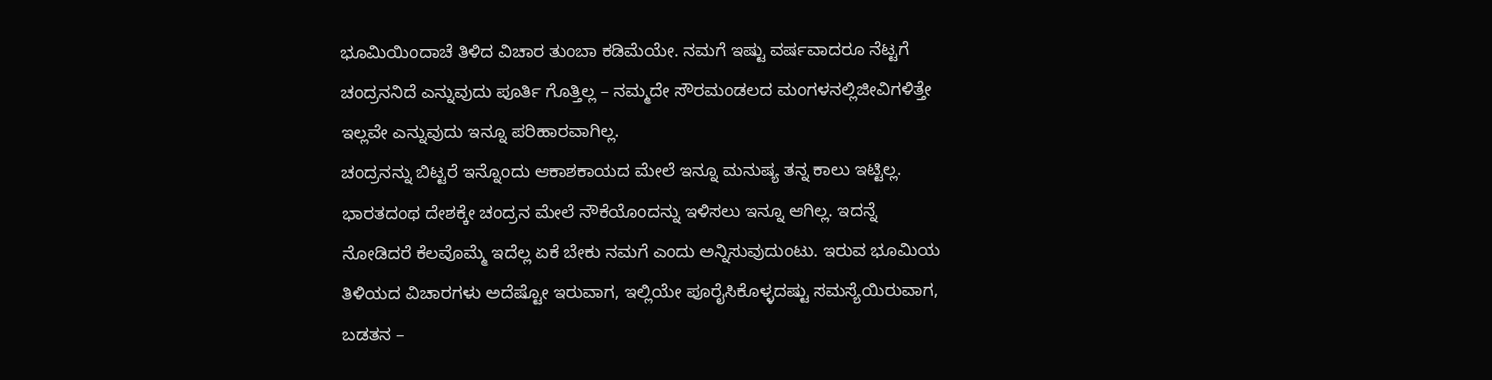ಭೂಮಿಯಿಂದಾಚೆ ತಿಳಿದ ವಿಚಾರ ತುಂಬಾ ಕಡಿಮೆಯೇ. ನಮಗೆ ಇಷ್ಟು ವರ್ಷವಾದರೂ ನೆಟ್ಟಗೆ ಚಂದ್ರನನಿದೆ ಎನ್ನುವುದು ಪೂರ್ತಿ ಗೊತ್ತಿಲ್ಲ – ನಮ್ಮದೇ ಸೌರಮಂಡಲದ ಮಂಗಳನಲ್ಲಿಜೀವಿಗಳಿತ್ತೇ ಇಲ್ಲವೇ ಎನ್ನುವುದು ಇನ್ನೂ ಪರಿಹಾರವಾಗಿಲ್ಲ.
ಚಂದ್ರನನ್ನು ಬಿಟ್ಟರೆ ಇನ್ನೊಂದು ಆಕಾಶಕಾಯದ ಮೇಲೆ ಇನ್ನೂ ಮನುಷ್ಯ ತನ್ನ ಕಾಲು ಇಟ್ಟಿಲ್ಲ. ಭಾರತದಂಥ ದೇಶಕ್ಕೇ ಚಂದ್ರನ ಮೇಲೆ ನೌಕೆಯೊಂದನ್ನು ಇಳಿಸಲು ಇನ್ನೂ ಆಗಿಲ್ಲ. ಇದನ್ನೆ ನೋಡಿದರೆ ಕೆಲವೊಮ್ಮೆ ಇದೆಲ್ಲ ಏಕೆ ಬೇಕು ನಮಗೆ ಎಂದು ಅನ್ನಿಸುವುದುಂಟು. ಇರುವ ಭೂಮಿಯ ತಿಳಿಯದ ವಿಚಾರಗಳು ಅದೆಷ್ಟೋ ಇರುವಾಗ, ಇಲ್ಲಿಯೇ ಪೂರೈಸಿಕೊಳ್ಳದಷ್ಟು ಸಮಸ್ಯೆಯಿರುವಾಗ, ಬಡತನ –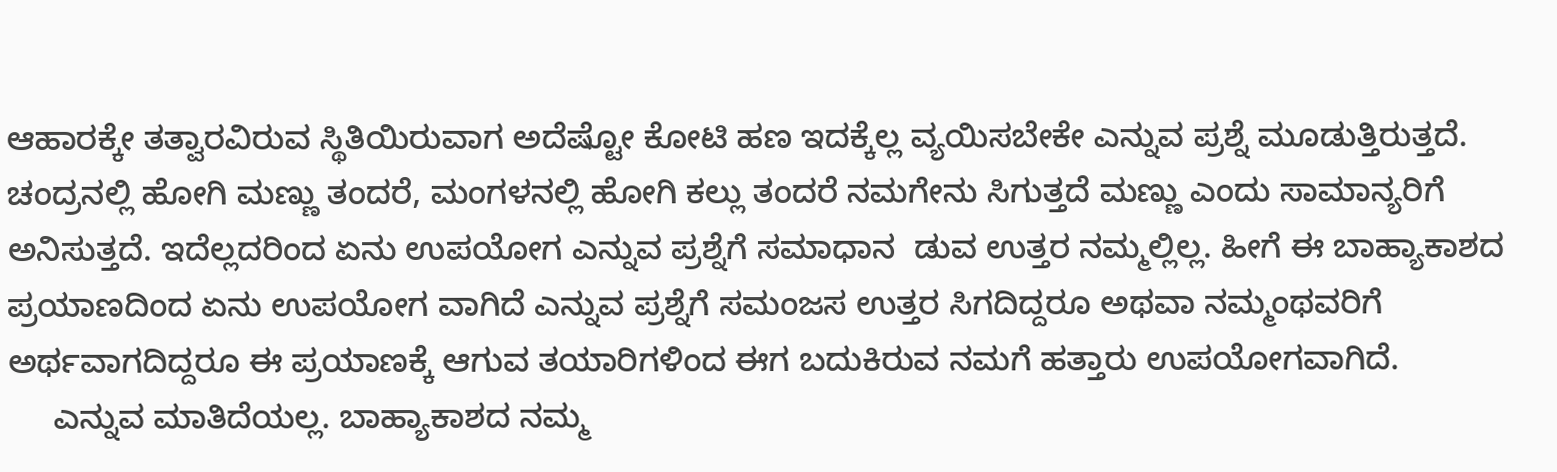ಆಹಾರಕ್ಕೇ ತತ್ವಾರವಿರುವ ಸ್ಥಿತಿಯಿರುವಾಗ ಅದೆಷ್ಟೋ ಕೋಟಿ ಹಣ ಇದಕ್ಕೆಲ್ಲ ವ್ಯಯಿಸಬೇಕೇ ಎನ್ನುವ ಪ್ರಶ್ನೆ ಮೂಡುತ್ತಿರುತ್ತದೆ.
ಚಂದ್ರನಲ್ಲಿ ಹೋಗಿ ಮಣ್ಣು ತಂದರೆ, ಮಂಗಳನಲ್ಲಿ ಹೋಗಿ ಕಲ್ಲು ತಂದರೆ ನಮಗೇನು ಸಿಗುತ್ತದೆ ಮಣ್ಣು ಎಂದು ಸಾಮಾನ್ಯರಿಗೆ ಅನಿಸುತ್ತದೆ. ಇದೆಲ್ಲದರಿಂದ ಏನು ಉಪಯೋಗ ಎನ್ನುವ ಪ್ರಶ್ನೆಗೆ ಸಮಾಧಾನ  ಡುವ ಉತ್ತರ ನಮ್ಮಲ್ಲಿಲ್ಲ. ಹೀಗೆ ಈ ಬಾಹ್ಯಾಕಾಶದ ಪ್ರಯಾಣದಿಂದ ಏನು ಉಪಯೋಗ ವಾಗಿದೆ ಎನ್ನುವ ಪ್ರಶ್ನೆಗೆ ಸಮಂಜಸ ಉತ್ತರ ಸಿಗದಿದ್ದರೂ ಅಥವಾ ನಮ್ಮಂಥವರಿಗೆ ಅರ್ಥವಾಗದಿದ್ದರೂ ಈ ಪ್ರಯಾಣಕ್ಕೆ ಆಗುವ ತಯಾರಿಗಳಿಂದ ಈಗ ಬದುಕಿರುವ ನಮಗೆ ಹತ್ತಾರು ಉಪಯೋಗವಾಗಿದೆ.
     ಎನ್ನುವ ಮಾತಿದೆಯಲ್ಲ. ಬಾಹ್ಯಾಕಾಶದ ನಮ್ಮ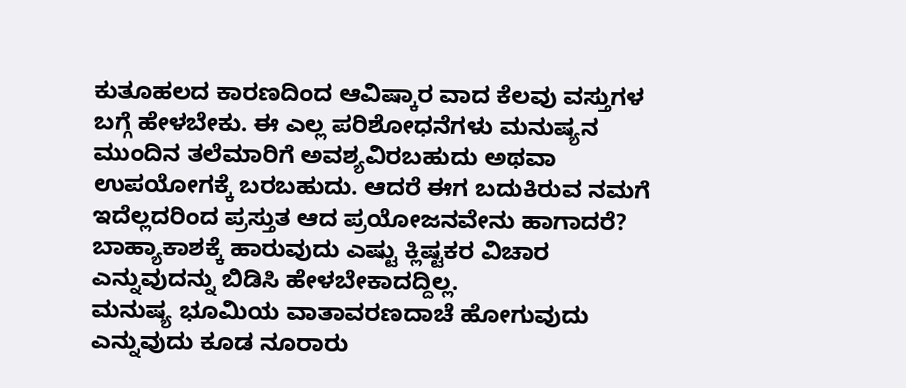ಕುತೂಹಲದ ಕಾರಣದಿಂದ ಆವಿಷ್ಕಾರ ವಾದ ಕೆಲವು ವಸ್ತುಗಳ ಬಗ್ಗೆ ಹೇಳಬೇಕು. ಈ ಎಲ್ಲ ಪರಿಶೋಧನೆಗಳು ಮನುಷ್ಯನ ಮುಂದಿನ ತಲೆಮಾರಿಗೆ ಅವಶ್ಯವಿರಬಹುದು ಅಥವಾ ಉಪಯೋಗಕ್ಕೆ ಬರಬಹುದು. ಆದರೆ ಈಗ ಬದುಕಿರುವ ನಮಗೆ ಇದೆಲ್ಲದರಿಂದ ಪ್ರಸ್ತುತ ಆದ ಪ್ರಯೋಜನವೇನು ಹಾಗಾದರೆ? ಬಾಹ್ಯಾಕಾಶಕ್ಕೆ ಹಾರುವುದು ಎಷ್ಟು ಕ್ಲಿಷ್ಟಕರ ವಿಚಾರ ಎನ್ನುವುದನ್ನು ಬಿಡಿಸಿ ಹೇಳಬೇಕಾದದ್ದಿಲ್ಲ.
ಮನುಷ್ಯ ಭೂಮಿಯ ವಾತಾವರಣದಾಚೆ ಹೋಗುವುದು ಎನ್ನುವುದು ಕೂಡ ನೂರಾರು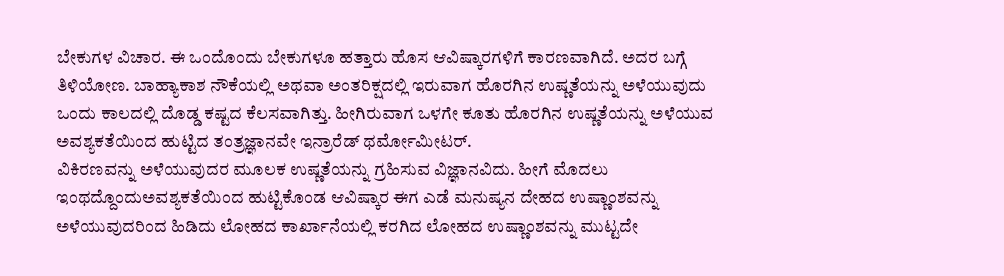ಬೇಕುಗಳ ವಿಚಾರ. ಈ ಒಂದೊಂದು ಬೇಕುಗಳೂ ಹತ್ತಾರು ಹೊಸ ಆವಿಷ್ಕಾರಗಳಿಗೆ ಕಾರಣವಾಗಿದೆ. ಅದರ ಬಗ್ಗೆ ತಿಳಿಯೋಣ. ಬಾಹ್ಯಾಕಾಶ ನೌಕೆಯಲ್ಲಿ ಅಥವಾ ಅಂತರಿಕ್ಷದಲ್ಲಿ ಇರುವಾಗ ಹೊರಗಿನ ಉಷ್ಣತೆಯನ್ನು ಅಳೆಯುವುದು ಒಂದು ಕಾಲದಲ್ಲಿ ದೊಡ್ಡ ಕಷ್ಟದ ಕೆಲಸವಾಗಿತ್ತು. ಹೀಗಿರುವಾಗ ಒಳಗೇ ಕೂತು ಹೊರಗಿನ ಉಷ್ಣತೆಯನ್ನು ಅಳೆಯುವ ಅವಶ್ಯಕತೆಯಿಂದ ಹುಟ್ಟಿದ ತಂತ್ರಜ್ಞಾನವೇ ಇನ್ರಾರೆಡ್ ಥರ್ಮೋಮೀಟರ್.
ವಿಕಿರಣವನ್ನು ಅಳೆಯುವುದರ ಮೂಲಕ ಉಷ್ಣತೆಯನ್ನು ಗ್ರಹಿಸುವ ವಿಜ್ಞಾನವಿದು. ಹೀಗೆ ಮೊದಲು ಇಂಥದ್ದೊಂದುಅವಶ್ಯಕತೆಯಿಂದ ಹುಟ್ಟಿಕೊಂಡ ಆವಿಷ್ಕಾರ ಈಗ ಎಡೆ ಮನುಷ್ಯನ ದೇಹದ ಉಷ್ಣಾಂಶವನ್ನು ಅಳೆಯುವುದರಿಂದ ಹಿಡಿದು ಲೋಹದ ಕಾರ್ಖಾನೆಯಲ್ಲಿ ಕರಗಿದ ಲೋಹದ ಉಷ್ಣಾಂಶವನ್ನು ಮುಟ್ಟದೇ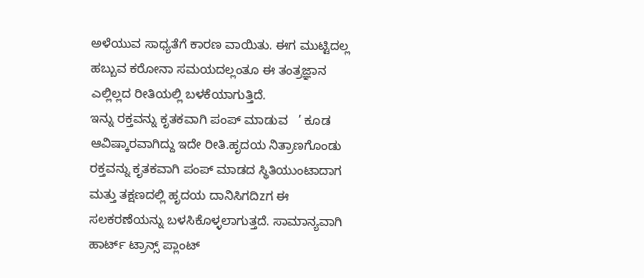ಅಳೆಯುವ ಸಾಧ್ಯತೆಗೆ ಕಾರಣ ವಾಯಿತು. ಈಗ ಮುಟ್ಟಿದಲ್ಲ ಹಬ್ಬುವ ಕರೋನಾ ಸಮಯದಲ್ಲಂತೂ ಈ ತಂತ್ರಜ್ಞಾನ ಎಲ್ಲಿಲ್ಲದ ರೀತಿಯಲ್ಲಿ ಬಳಕೆಯಾಗುತ್ತಿದೆ.
ಇನ್ನು ರಕ್ತವನ್ನು ಕೃತಕವಾಗಿ ಪಂಪ್ ಮಾಡುವ   ’ ಕೂಡ ಆವಿಷ್ಕಾರವಾಗಿದ್ದು ಇದೇ ರೀತಿ.ಹೃದಯ ನಿತ್ರಾಣಗೊಂಡು ರಕ್ತವನ್ನು ಕೃತಕವಾಗಿ ಪಂಪ್ ಮಾಡದ ಸ್ಥಿತಿಯುಂಟಾದಾಗ ಮತ್ತು ತಕ್ಷಣದಲ್ಲಿ ಹೃದಯ ದಾನಿಸಿಗದಿzಗ ಈ ಸಲಕರಣೆಯನ್ನು ಬಳಸಿಕೊಳ್ಳಲಾಗುತ್ತದೆ. ಸಾಮಾನ್ಯವಾಗಿ ಹಾರ್ಟ್ ಟ್ರಾನ್ಸ್ ಪ್ಲಾಂಟ್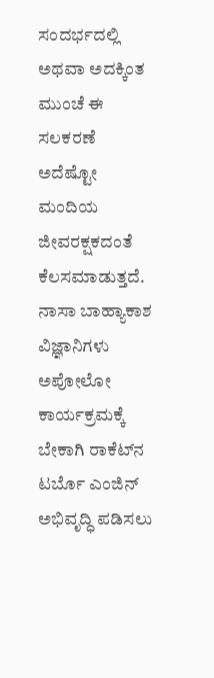ಸಂದರ್ಭದಲ್ಲಿ ಅಥವಾ ಅದಕ್ಕಿಂತ ಮುಂಚೆ ಈ ಸಲಕರಣೆ ಅದೆಷ್ಟೋ ಮಂದಿಯ ಜೀವರಕ್ಷಕದಂತೆ ಕೆಲಸಮಾಡುತ್ತದೆ. ನಾಸಾ ಬಾಹ್ಯಾಕಾಶ ವಿಜ್ಞಾನಿಗಳು ಅಪೋಲೋ ಕಾರ್ಯಕ್ರಮಕ್ಕೆ ಬೇಕಾಗಿ ರಾಕೆಟ್‌ನ ಟರ್ಬೊ ಎಂಜಿನ್ ಅಭಿವೃದ್ಧಿ ಪಡಿಸಲು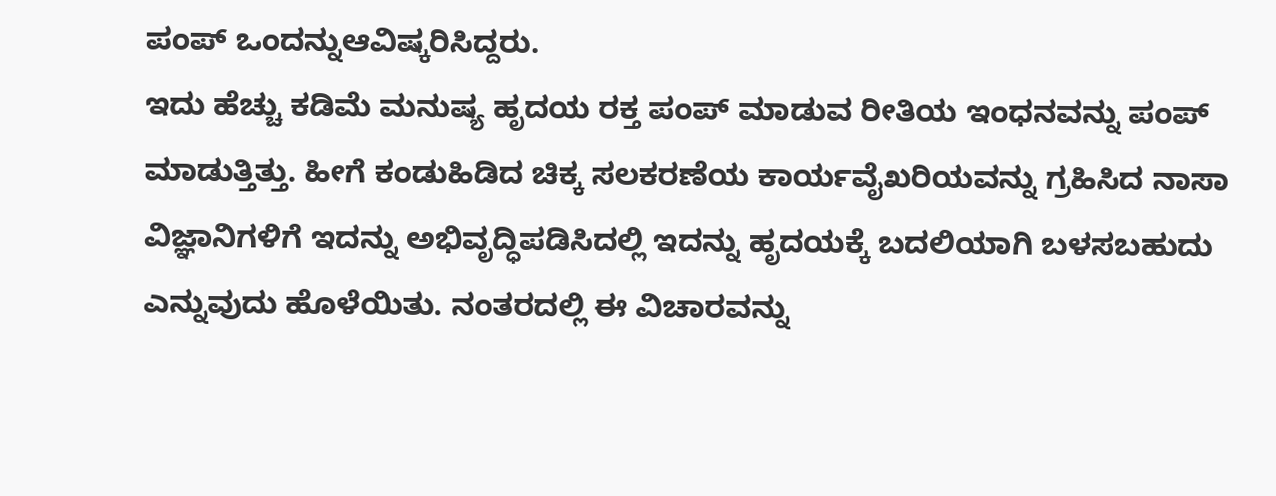ಪಂಪ್ ಒಂದನ್ನುಆವಿಷ್ಕರಿಸಿದ್ದರು.
ಇದು ಹೆಚ್ಚು ಕಡಿಮೆ ಮನುಷ್ಯ ಹೃದಯ ರಕ್ತ ಪಂಪ್ ಮಾಡುವ ರೀತಿಯ ಇಂಧನವನ್ನು ಪಂಪ್ ಮಾಡುತ್ತಿತ್ತು. ಹೀಗೆ ಕಂಡುಹಿಡಿದ ಚಿಕ್ಕ ಸಲಕರಣೆಯ ಕಾರ್ಯವೈಖರಿಯವನ್ನು ಗ್ರಹಿಸಿದ ನಾಸಾ ವಿಜ್ಞಾನಿಗಳಿಗೆ ಇದನ್ನು ಅಭಿವೃದ್ಧಿಪಡಿಸಿದಲ್ಲಿ ಇದನ್ನು ಹೃದಯಕ್ಕೆ ಬದಲಿಯಾಗಿ ಬಳಸಬಹುದು ಎನ್ನುವುದು ಹೊಳೆಯಿತು. ನಂತರದಲ್ಲಿ ಈ ವಿಚಾರವನ್ನು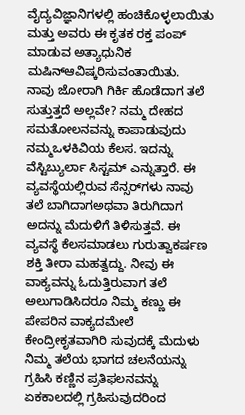ವೈದ್ಯವಿಜ್ಞಾನಿಗಳಲ್ಲಿ ಹಂಚಿಕೊಳ್ಳಲಾಯಿತು ಮತ್ತು ಅವರು ಈ ಕೃತಕ ರಕ್ತ ಪಂಪ್ ಮಾಡುವ ಅತ್ಯಾಧುನಿಕ ಮಷಿನ್ಆವಿಷ್ಕರಿಸುವಂತಾಯಿತು.
ನಾವು ಜೋರಾಗಿ ಗಿರ್ಕಿ ಹೊಡೆದಾಗ ತಲೆ ಸುತ್ತುತ್ತದೆ ಅಲ್ಲವೇ? ನಮ್ಮ ದೇಹದ ಸಮತೋಲನವನ್ನು ಕಾಪಾಡುವುದು ನಮ್ಮಒಳಕಿವಿಯ ಕೆಲಸ. ಇದನ್ನು ವೆಸ್ಟಿಬ್ಯುರ್ಲಾ ಸಿಸ್ಟಮ್ ಎನ್ನುತ್ತಾರೆ. ಈ ವ್ಯವಸ್ಥೆಯಲ್ಲಿರುವ ಸೆನ್ಸರ್‌ಗಳು ನಾವು ತಲೆ ಬಾಗಿದಾಗಅಥವಾ ತಿರುಗಿದಾಗ ಅದನ್ನು ಮೆದುಳಿಗೆ ತಿಳಿಸುತ್ತವೆ. ಈ ವ್ಯವಸ್ಥೆ ಕೆಲಸಮಾಡಲು ಗುರುತ್ವಾಕರ್ಷಣ ಶಕ್ತಿ ತೀರಾ ಮಹತ್ವದ್ದು. ನೀವು ಈ ವಾಕ್ಯವನ್ನು ಓದುತ್ತಿರುವಾಗ ತಲೆ ಅಲುಗಾಡಿಸಿದರೂ ನಿಮ್ಮ ಕಣ್ಣು ಈ ಪೇಪರಿನ ವಾಕ್ಯದಮೇಲೆ ಕೇಂದ್ರೀಕೃತವಾಗಿರಿ ಸುವುದಕ್ಕೆ ಮೆದುಳು ನಿಮ್ಮ ತಲೆಯ ಭಾಗದ ಚಲನೆಯನ್ನು ಗ್ರಹಿಸಿ ಕಣ್ಣಿನ ಪ್ರತಿಫಲನವನ್ನು ಏಕಕಾಲದಲ್ಲಿ ಗ್ರಹಿಸುವುದರಿಂದ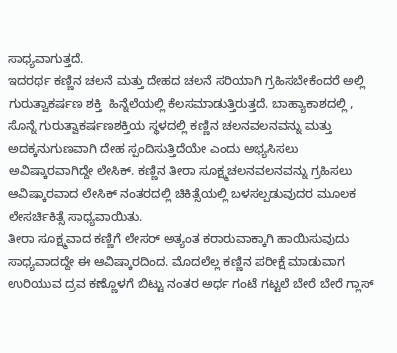ಸಾಧ್ಯವಾಗುತ್ತದೆ.
ಇದರರ್ಥ ಕಣ್ಣಿನ ಚಲನೆ ಮತ್ತು ದೇಹದ ಚಲನೆ ಸರಿಯಾಗಿ ಗ್ರಹಿಸಬೇಕೆಂದರೆ ಅಲ್ಲಿ ಗುರುತ್ವಾಕರ್ಷಣ ಶಕ್ತಿ  ಹಿನ್ನೆಲೆಯಲ್ಲಿ ಕೆಲಸಮಾಡುತ್ತಿರುತ್ತದೆ. ಬಾಹ್ಯಾಕಾಶದಲ್ಲಿ , ಸೊನ್ನೆ ಗುರುತ್ವಾಕರ್ಷಣಶಕ್ತಿಯ ಸ್ಥಳದಲ್ಲಿ ಕಣ್ಣಿನ ಚಲನವಲನವನ್ನು ಮತ್ತು ಅದಕ್ಕನುಗುಣವಾಗಿ ದೇಹ ಸ್ಪಂದಿಸುತ್ತಿದೆಯೇ ಎಂದು ಅಭ್ಯಸಿಸಲು ಅವಿಷ್ಕಾರವಾಗಿದ್ದೇ ಲೇಸಿಕ್. ಕಣ್ಣಿನ ತೀರಾ ಸೂಕ್ಷ್ಮಚಲನವಲನವನ್ನು ಗ್ರಹಿಸಲು ಆವಿಷ್ಕಾರವಾದ ಲೇಸಿಕ್ ನಂತರದಲ್ಲಿ ಚಿಕಿತ್ಸೆಯಲ್ಲಿ ಬಳಸಲ್ಪಡುವುದರ ಮೂಲಕ ಲೇಸರ್ಚಿಕಿತ್ಸೆ ಸಾಧ್ಯವಾಯಿತು.
ತೀರಾ ಸೂಕ್ಷ್ಮವಾದ ಕಣ್ಣಿಗೆ ಲೇಸರ್ ಅತ್ಯಂತ ಕರಾರುವಾಕ್ಕಾಗಿ ಹಾಯಿಸುವುದು ಸಾಧ್ಯವಾದದ್ದೇ ಈ ಆವಿಷ್ಕಾರದಿಂದ. ಮೊದಲೆಲ್ಲ ಕಣ್ಣಿನ ಪರೀಕ್ಷೆ ಮಾಡುವಾಗ ಉರಿಯುವ ದ್ರವ ಕಣ್ಣೊಳಗೆ ಬಿಟ್ಟು ನಂತರ ಅರ್ಧ ಗಂಟೆ ಗಟ್ಟಲೆ ಬೇರೆ ಬೇರೆ ಗ್ಲಾಸ್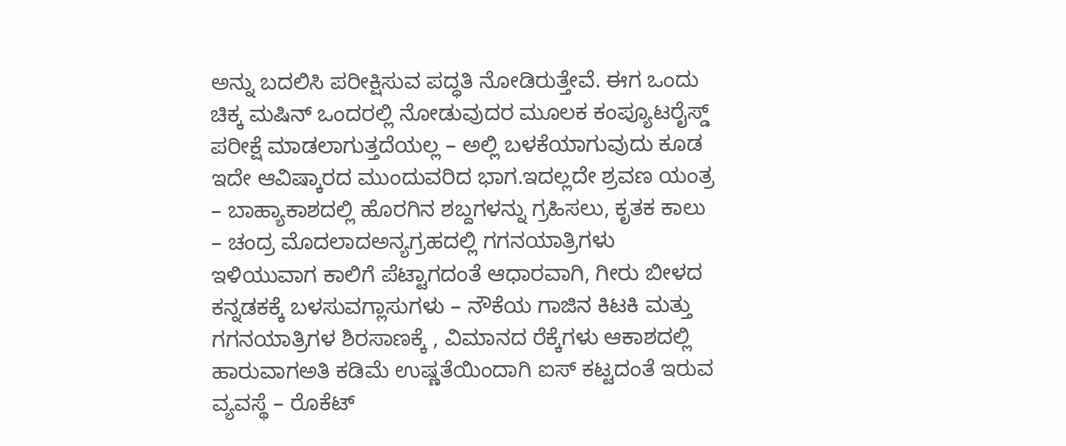ಅನ್ನು ಬದಲಿಸಿ ಪರೀಕ್ಷಿಸುವ ಪದ್ಧತಿ ನೋಡಿರುತ್ತೇವೆ. ಈಗ ಒಂದು ಚಿಕ್ಕ ಮಷಿನ್ ಒಂದರಲ್ಲಿ ನೋಡುವುದರ ಮೂಲಕ ಕಂಪ್ಯೂಟರೈಸ್ಡ್ ಪರೀಕ್ಷೆ ಮಾಡಲಾಗುತ್ತದೆಯಲ್ಲ – ಅಲ್ಲಿ ಬಳಕೆಯಾಗುವುದು ಕೂಡ ಇದೇ ಆವಿಷ್ಕಾರದ ಮುಂದುವರಿದ ಭಾಗ.ಇದಲ್ಲದೇ ಶ್ರವಣ ಯಂತ್ರ – ಬಾಹ್ಯಾಕಾಶದಲ್ಲಿ ಹೊರಗಿನ ಶಬ್ದಗಳನ್ನು ಗ್ರಹಿಸಲು, ಕೃತಕ ಕಾಲು – ಚಂದ್ರ ಮೊದಲಾದಅನ್ಯಗ್ರಹದಲ್ಲಿ ಗಗನಯಾತ್ರಿಗಳು ಇಳಿಯುವಾಗ ಕಾಲಿಗೆ ಪೆಟ್ಟಾಗದಂತೆ ಆಧಾರವಾಗಿ, ಗೀರು ಬೀಳದ ಕನ್ನಡಕಕ್ಕೆ ಬಳಸುವಗ್ಲಾಸುಗಳು – ನೌಕೆಯ ಗಾಜಿನ ಕಿಟಕಿ ಮತ್ತು ಗಗನಯಾತ್ರಿಗಳ ಶಿರಸಾಣಕ್ಕೆ , ವಿಮಾನದ ರೆಕ್ಕೆಗಳು ಆಕಾಶದಲ್ಲಿ ಹಾರುವಾಗಅತಿ ಕಡಿಮೆ ಉಷ್ಣತೆಯಿಂದಾಗಿ ಐಸ್ ಕಟ್ಟದಂತೆ ಇರುವ ವ್ಯವಸ್ಥೆ – ರೊಕೆಟ್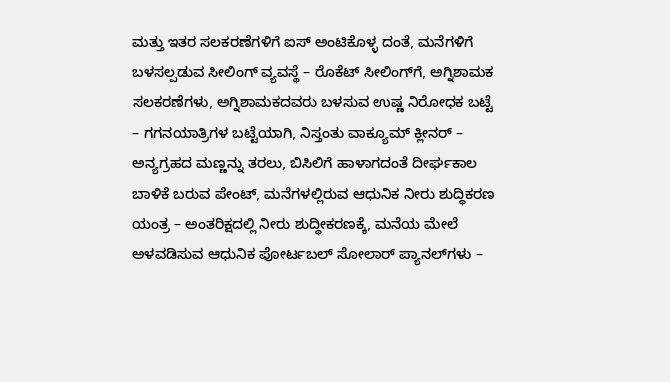ಮತ್ತು ಇತರ ಸಲಕರಣೆಗಳಿಗೆ ಐಸ್ ಅಂಟಿಕೊಳ್ಳ ದಂತೆ, ಮನೆಗಳಿಗೆ ಬಳಸಲ್ಪಡುವ ಸೀಲಿಂಗ್ ವ್ಯವಸ್ಥೆ – ರೊಕೆಟ್ ಸೀಲಿಂಗ್‌ಗೆ, ಅಗ್ನಿಶಾಮಕ ಸಲಕರಣೆಗಳು, ಅಗ್ನಿಶಾಮಕದವರು ಬಳಸುವ ಉಷ್ಣ ನಿರೋಧಕ ಬಟ್ಟೆ – ಗಗನಯಾತ್ರಿಗಳ ಬಟ್ಟೆಯಾಗಿ, ನಿಸ್ತಂತು ವಾಕ್ಯೂಮ್ ಕ್ಲೀನರ್ – ಅನ್ಯಗ್ರಹದ ಮಣ್ಣನ್ನು ತರಲು, ಬಿಸಿಲಿಗೆ ಹಾಳಾಗದಂತೆ ದೀರ್ಘಕಾಲ ಬಾಳಿಕೆ ಬರುವ ಪೇಂಟ್, ಮನೆಗಳಲ್ಲಿರುವ ಆಧುನಿಕ ನೀರು ಶುದ್ಧಿಕರಣ ಯಂತ್ರ – ಅಂತರಿಕ್ಷದಲ್ಲಿ ನೀರು ಶುದ್ಧೀಕರಣಕ್ಕೆ, ಮನೆಯ ಮೇಲೆ ಅಳವಡಿಸುವ ಆಧುನಿಕ ಪೋರ್ಟಬಲ್ ಸೋಲಾರ್ ಪ್ಯಾನಲ್‌ಗಳು –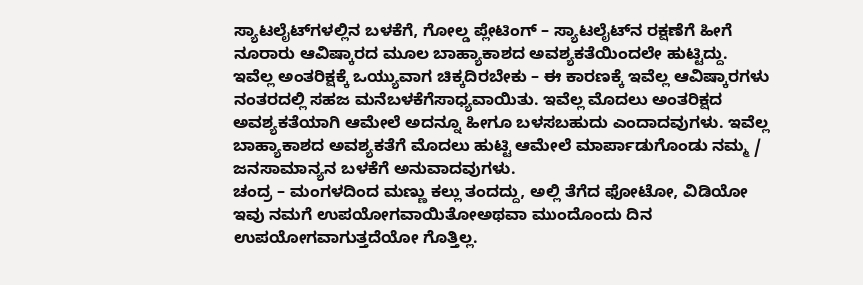ಸ್ಯಾಟಲೈಟ್‌ಗಳಲ್ಲಿನ ಬಳಕೆಗೆ, ಗೋಲ್ಡ ಪ್ಲೇಟಿಂಗ್ – ಸ್ಯಾಟಲೈಟ್‌ನ ರಕ್ಷಣೆಗೆ ಹೀಗೆ ನೂರಾರು ಆವಿಷ್ಕಾರದ ಮೂಲ ಬಾಹ್ಯಾಕಾಶದ ಅವಶ್ಯಕತೆಯಿಂದಲೇ ಹುಟ್ಟಿದ್ದು.
ಇವೆಲ್ಲ ಅಂತರಿಕ್ಷಕ್ಕೆ ಒಯ್ಯುವಾಗ ಚಿಕ್ಕದಿರಬೇಕು – ಈ ಕಾರಣಕ್ಕೆ ಇವೆಲ್ಲ ಆವಿಷ್ಕಾರಗಳು ನಂತರದಲ್ಲಿ ಸಹಜ ಮನೆಬಳಕೆಗೆಸಾಧ್ಯವಾಯಿತು. ಇವೆಲ್ಲ ಮೊದಲು ಅಂತರಿಕ್ಷದ ಅವಶ್ಯಕತೆಯಾಗಿ ಆಮೇಲೆ ಅದನ್ನೂ ಹೀಗೂ ಬಳಸಬಹುದು ಎಂದಾದವುಗಳು. ಇವೆಲ್ಲ ಬಾಹ್ಯಾಕಾಶದ ಅವಶ್ಯಕತೆಗೆ ಮೊದಲು ಹುಟ್ಟಿ ಆಮೇಲೆ ಮಾರ್ಪಾಡುಗೊಂಡು ನಮ್ಮ / ಜನಸಾಮಾನ್ಯನ ಬಳಕೆಗೆ ಅನುವಾದವುಗಳು.
ಚಂದ್ರ – ಮಂಗಳದಿಂದ ಮಣ್ಣು ಕಲ್ಲು ತಂದದ್ದು, ಅಲ್ಲಿ ತೆಗೆದ ಫೋಟೋ, ವಿಡಿಯೋ ಇವು ನಮಗೆ ಉಪಯೋಗವಾಯಿತೋಅಥವಾ ಮುಂದೊಂದು ದಿನ ಉಪಯೋಗವಾಗುತ್ತದೆಯೋ ಗೊತ್ತಿಲ್ಲ.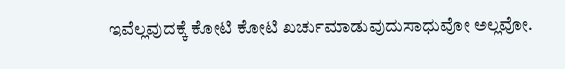ಇವೆಲ್ಲವುದಕ್ಕೆ ಕೋಟಿ ಕೋಟಿ ಖರ್ಚುಮಾಡುವುದುಸಾಧುವೋ ಅಲ್ಲವೋ.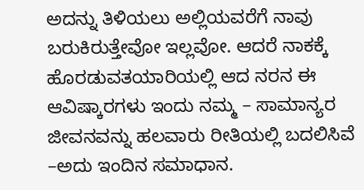ಅದನ್ನು ತಿಳಿಯಲು ಅಲ್ಲಿಯವರೆಗೆ ನಾವು ಬರುಕಿರುತ್ತೇವೋ ಇಲ್ಲವೋ. ಆದರೆ ನಾಕಕ್ಕೆ ಹೊರಡುವತಯಾರಿಯಲ್ಲಿ ಆದ ನರನ ಈ ಆವಿಷ್ಕಾರಗಳು ಇಂದು ನಮ್ಮ – ಸಾಮಾನ್ಯರ ಜೀವನವನ್ನು ಹಲವಾರು ರೀತಿಯಲ್ಲಿ ಬದಲಿಸಿವೆ –ಅದು ಇಂದಿನ ಸಮಾಧಾನ.